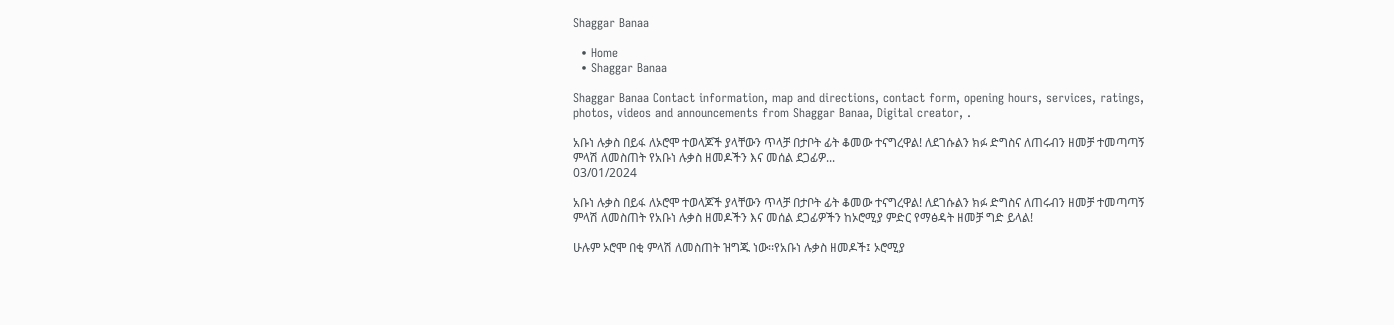Shaggar Banaa

  • Home
  • Shaggar Banaa

Shaggar Banaa Contact information, map and directions, contact form, opening hours, services, ratings, photos, videos and announcements from Shaggar Banaa, Digital creator, .

አቡነ ሉቃስ በይፋ ለኦሮሞ ተወላጆች ያላቸውን ጥላቻ በታቦት ፊት ቆመው ተናግረዋል! ለደገሱልን ክፉ ድግስና ለጠሩብን ዘመቻ ተመጣጣኝ ምላሽ ለመስጠት የአቡነ ሉቃስ ዘመዶችን እና መሰል ደጋፊዎ...
03/01/2024

አቡነ ሉቃስ በይፋ ለኦሮሞ ተወላጆች ያላቸውን ጥላቻ በታቦት ፊት ቆመው ተናግረዋል! ለደገሱልን ክፉ ድግስና ለጠሩብን ዘመቻ ተመጣጣኝ ምላሽ ለመስጠት የአቡነ ሉቃስ ዘመዶችን እና መሰል ደጋፊዎችን ከኦሮሚያ ምድር የማፅዳት ዘመቻ ግድ ይላል!

ሁሉም ኦሮሞ በቂ ምላሽ ለመስጠት ዝግጁ ነው፡፡የአቡነ ሉቃስ ዘመዶች፤ ኦሮሚያ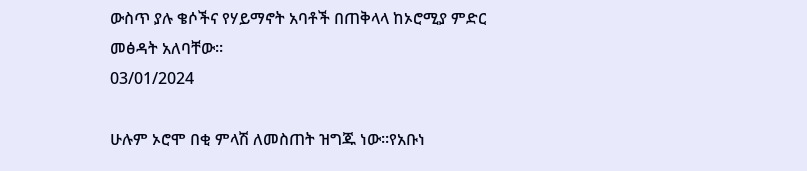ውስጥ ያሉ ቄሶችና የሃይማኖት አባቶች በጠቅላላ ከኦሮሚያ ምድር መፅዳት አለባቸው።
03/01/2024

ሁሉም ኦሮሞ በቂ ምላሽ ለመስጠት ዝግጁ ነው፡፡የአቡነ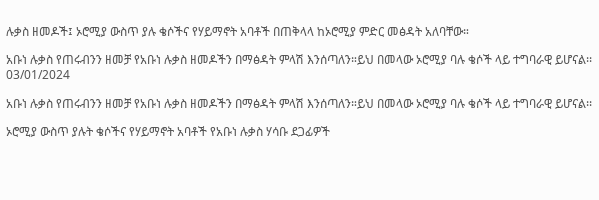ሉቃስ ዘመዶች፤ ኦሮሚያ ውስጥ ያሉ ቄሶችና የሃይማኖት አባቶች በጠቅላላ ከኦሮሚያ ምድር መፅዳት አለባቸው።

አቡነ ሉቃስ የጠሩብንን ዘመቻ የአቡነ ሉቃስ ዘመዶችን በማፅዳት ምላሽ እንሰጣለን።ይህ በመላው ኦሮሚያ ባሉ ቄሶች ላይ ተግባራዊ ይሆናል፡፡
03/01/2024

አቡነ ሉቃስ የጠሩብንን ዘመቻ የአቡነ ሉቃስ ዘመዶችን በማፅዳት ምላሽ እንሰጣለን።ይህ በመላው ኦሮሚያ ባሉ ቄሶች ላይ ተግባራዊ ይሆናል፡፡

ኦሮሚያ ውስጥ ያሉት ቄሶችና የሃይማኖት አባቶች የአቡነ ሉቃስ ሃሳቡ ደጋፊዎች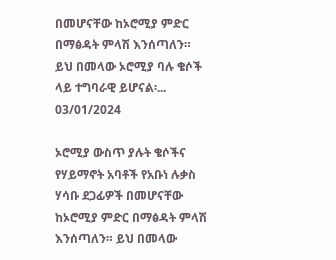በመሆናቸው ከኦሮሚያ ምድር በማፅዳት ምላሽ እንሰጣለን።  ይህ በመላው ኦሮሚያ ባሉ ቄሶች ላይ ተግባራዊ ይሆናል፡...
03/01/2024

ኦሮሚያ ውስጥ ያሉት ቄሶችና የሃይማኖት አባቶች የአቡነ ሉቃስ ሃሳቡ ደጋፊዎች በመሆናቸው ከኦሮሚያ ምድር በማፅዳት ምላሽ እንሰጣለን። ይህ በመላው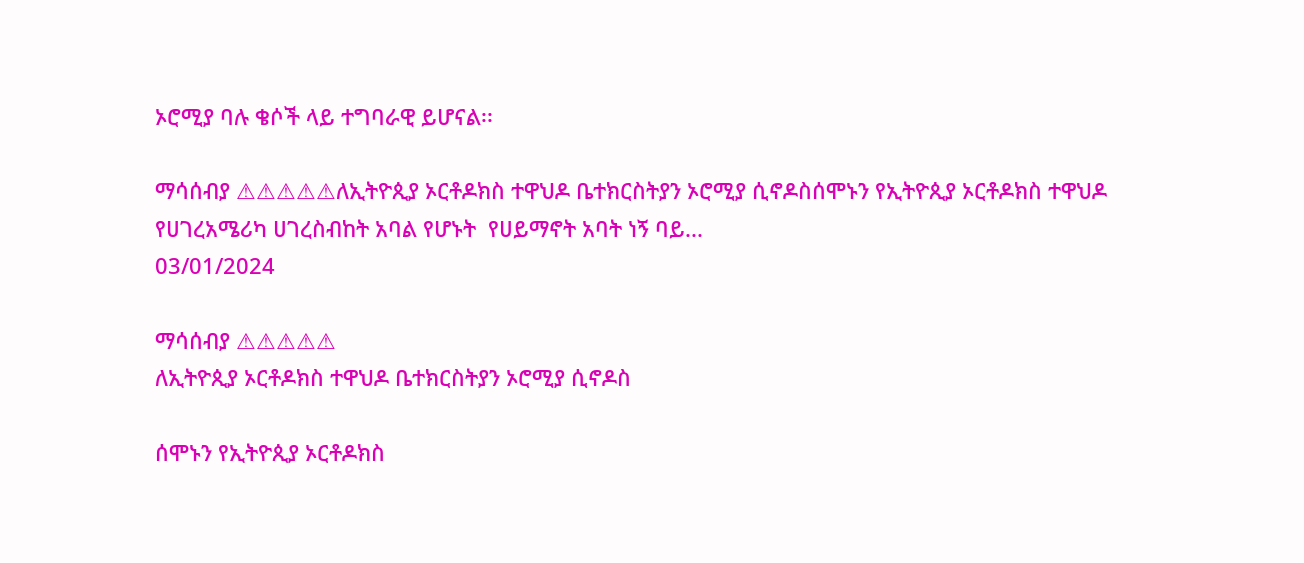ኦሮሚያ ባሉ ቄሶች ላይ ተግባራዊ ይሆናል፡፡

ማሳሰብያ ⚠⚠⚠⚠⚠ለኢትዮጲያ ኦርቶዶክስ ተዋህዶ ቤተክርስትያን ኦሮሚያ ሲኖዶስሰሞኑን የኢትዮጲያ ኦርቶዶክስ ተዋህዶ የሀገረአሜሪካ ሀገረስብከት አባል የሆኑት  የሀይማኖት አባት ነኝ ባይ...
03/01/2024

ማሳሰብያ ⚠⚠⚠⚠⚠
ለኢትዮጲያ ኦርቶዶክስ ተዋህዶ ቤተክርስትያን ኦሮሚያ ሲኖዶስ

ሰሞኑን የኢትዮጲያ ኦርቶዶክስ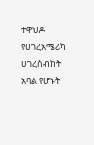ተዋህዶ የሀገረአሜሪካ ሀገረስብከት አባል የሆኑት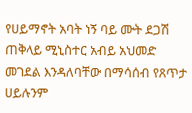የሀይማኖት አባት ነኝ ባይ ሙት ደጋሽ ጠቅላይ ሚኒስተር አብይ አህመድ መገደል እንዳለባቸው በማሳሰብ የጸጥታ ሀይሉንም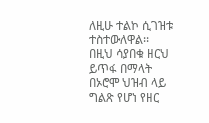ለዚሁ ተልኮ ሲገዝቱ ተስተውለዋል፡፡ በዚህ ሳያበቁ ዘርህ ይጥፋ በማላት በኦሮሞ ህዝብ ላይ ግልጽ የሆነ የዘር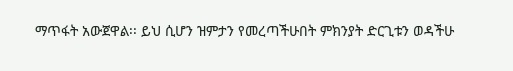ማጥፋት አውጀዋል፡፡ ይህ ሲሆን ዝምታን የመረጣችሁበት ምክንያት ድርጊቱን ወዳችሁ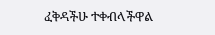ፈቅዳችሁ ተቀብላችዋል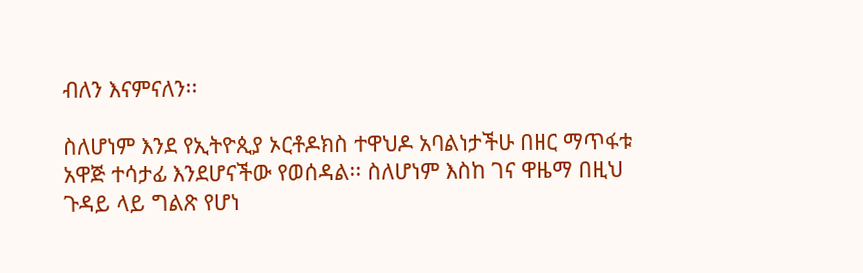ብለን እናምናለን፡፡

ስለሆነም እንደ የኢትዮጲያ ኦርቶዶክስ ተዋህዶ አባልነታችሁ በዘር ማጥፋቱ አዋጅ ተሳታፊ እንደሆናችው የወሰዳል፡፡ ስለሆነም እስከ ገና ዋዜማ በዚህ ጉዳይ ላይ ግልጽ የሆነ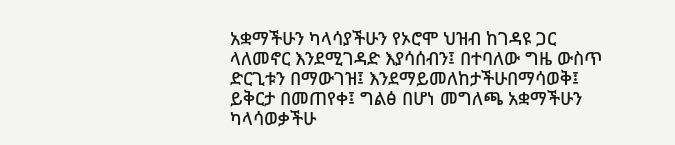አቋማችሁን ካላሳያችሁን የኦሮሞ ህዝብ ከገዳዩ ጋር ላለመኖር እንደሚገዳድ እያሳሰብን፤ በተባለው ግዜ ውስጥ ድርጊቱን በማውገዝ፤ እንደማይመለከታችሁበማሳወቅ፤ ይቅርታ በመጠየቀ፤ ግልፅ በሆነ መግለጫ አቋማችሁን ካላሳወቃችሁ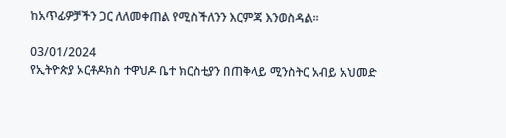ከአጥፊዎቻችን ጋር ለለመቀጠል የሚስችለንን እርምጃ እንወስዳል፡፡

03/01/2024
የኢትዮጵያ ኦርቶዶክስ ተዋህዶ ቤተ ክርስቲያን በጠቅላይ ሚንስትር አብይ አህመድ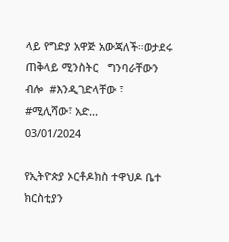ላይ የግድያ አዋጅ አውጃለች።ወታደሩ ጠቅላይ ሚንስትር   ግንባራቸውን ብሎ  #እንዲገድላቸው ፣  #ሚሊሻው፣ አድ...
03/01/2024

የኢትዮጵያ ኦርቶዶክስ ተዋህዶ ቤተ ክርስቲያን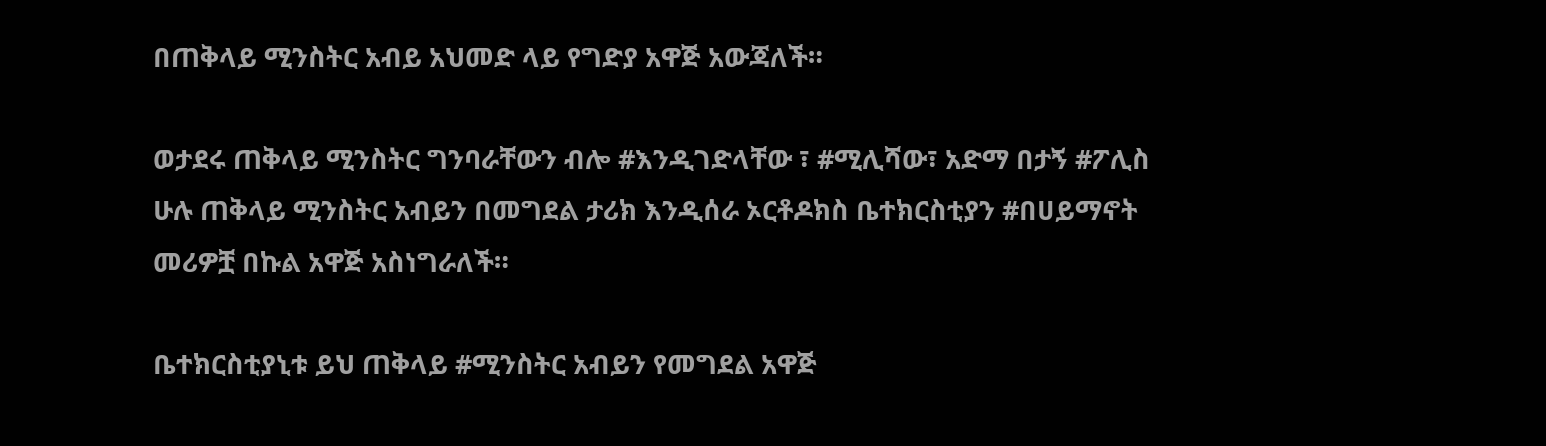በጠቅላይ ሚንስትር አብይ አህመድ ላይ የግድያ አዋጅ አውጃለች።

ወታደሩ ጠቅላይ ሚንስትር ግንባራቸውን ብሎ #እንዲገድላቸው ፣ #ሚሊሻው፣ አድማ በታኝ #ፖሊስ ሁሉ ጠቅላይ ሚንስትር አብይን በመግደል ታሪክ እንዲሰራ ኦርቶዶክስ ቤተክርስቲያን #በሀይማኖት መሪዎቿ በኩል አዋጅ አስነግራለች።

ቤተክርስቲያኒቱ ይህ ጠቅላይ #ሚንስትር አብይን የመግደል አዋጅ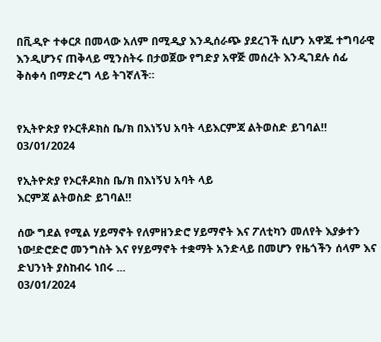በቪዲዮ ተቀርጾ በመላው አለም በሚዲያ እንዲሰራጭ ያደረገች ሲሆን አዋጁ ተግባራዊ እንዲሆንና ጠቅላይ ሚንስትሩ በታወጀው የግድያ አዋጅ መሰረት እንዲገደሉ ሰፊ ቅስቀሳ በማድረግ ላይ ትገኛለች።


የኢትዮጵያ የኦርቶዶክስ ቤ/ክ በእነኝህ አባት ላይእርምጃ ልትወስድ ይገባል‼
03/01/2024

የኢትዮጵያ የኦርቶዶክስ ቤ/ክ በእነኝህ አባት ላይ
እርምጃ ልትወስድ ይገባል‼

ሰው ግደል የሚል ሃይማኖት የለምዘንድሮ ሃይማኖት እና ፖለቲካን መለየት እያቃተን ነው!ድሮድሮ መንግስት እና የሃይማኖት ተቋማት አንድላይ በመሆን የዜጎችን ሰላም እና ድህንነት ያስከብሩ ነበሩ ...
03/01/2024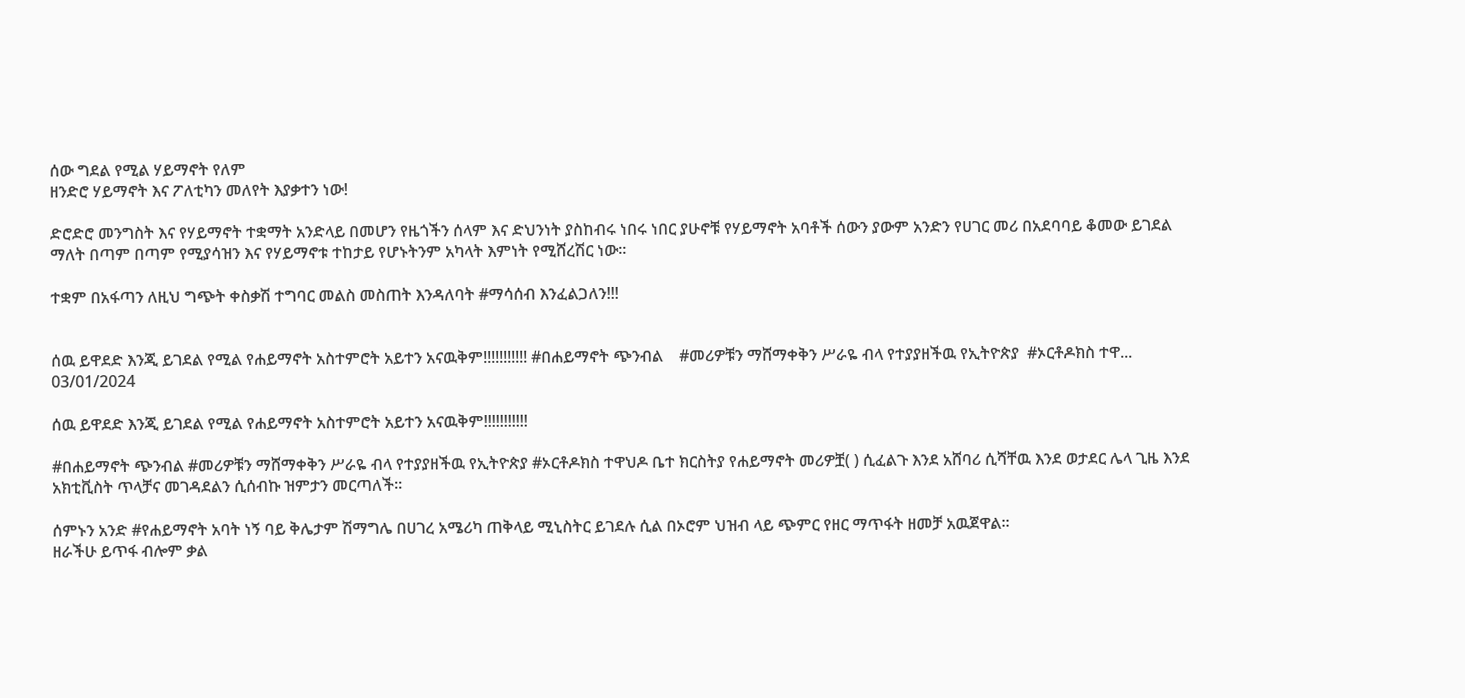ሰው ግደል የሚል ሃይማኖት የለም
ዘንድሮ ሃይማኖት እና ፖለቲካን መለየት እያቃተን ነው!

ድሮድሮ መንግስት እና የሃይማኖት ተቋማት አንድላይ በመሆን የዜጎችን ሰላም እና ድህንነት ያስከብሩ ነበሩ ነበር ያሁኖቹ የሃይማኖት አባቶች ሰውን ያውም አንድን የሀገር መሪ በአደባባይ ቆመው ይገደል ማለት በጣም በጣም የሚያሳዝን እና የሃይማኖቱ ተከታይ የሆኑትንም አካላት እምነት የሚሸረሽር ነው።

ተቋም በአፋጣን ለዚህ ግጭት ቀስቃሽ ተግባር መልስ መስጠት እንዳለባት #ማሳሰብ እንፈልጋለን!!!


ሰዉ ይዋደድ እንጂ ይገደል የሚል የሐይማኖት አስተምሮት አይተን አናዉቅም!!!!!!!!!!! #በሐይማኖት ጭንብል    #መሪዎቹን ማሸማቀቅን ሥራዬ ብላ የተያያዘችዉ የኢትዮጵያ  #ኦርቶዶክስ ተዋ...
03/01/2024

ሰዉ ይዋደድ እንጂ ይገደል የሚል የሐይማኖት አስተምሮት አይተን አናዉቅም!!!!!!!!!!!

#በሐይማኖት ጭንብል #መሪዎቹን ማሸማቀቅን ሥራዬ ብላ የተያያዘችዉ የኢትዮጵያ #ኦርቶዶክስ ተዋህዶ ቤተ ክርስትያ የሐይማኖት መሪዎቿ( ) ሲፈልጉ እንደ አሸባሪ ሲሻቸዉ እንደ ወታደር ሌላ ጊዜ እንደ አክቲቪስት ጥላቻና መገዳደልን ሲሰብኩ ዝምታን መርጣለች።

ሰምኑን አንድ #የሐይማኖት አባት ነኝ ባይ ቅሌታም ሽማግሌ በሀገረ አሜሪካ ጠቅላይ ሚኒስትር ይገደሉ ሲል በኦሮም ህዝብ ላይ ጭምር የዘር ማጥፋት ዘመቻ አዉጀዋል።
ዘራችሁ ይጥፋ ብሎም ቃል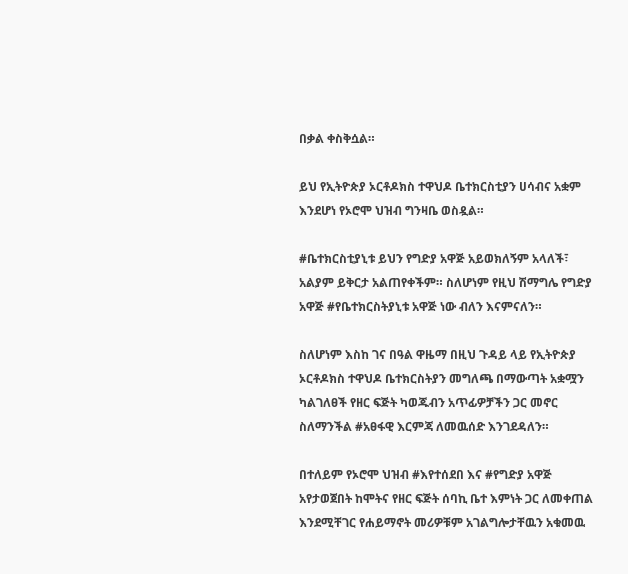በቃል ቀስቅሷል።

ይህ የኢትዮጵያ ኦርቶዶክስ ተዋህዶ ቤተክርስቲያን ሀሳብና አቋም እንደሆነ የኦሮሞ ህዝብ ግንዛቤ ወስዷል።

#ቤተክርስቲያኒቱ ይህን የግድያ አዋጅ አይወክለኝም አላለች፣ አልያም ይቅርታ አልጠየቀችም። ስለሆነም የዚህ ሽማግሌ የግድያ አዋጅ #የቤተክርስትያኒቱ አዋጅ ነው ብለን እናምናለን።

ስለሆነም እስከ ገና በዓል ዋዜማ በዚህ ጉዳይ ላይ የኢትዮጵያ ኦርቶዶክስ ተዋህዶ ቤተክርስትያን መግለጫ በማውጣት አቋሟን ካልገለፀች የዘር ፍጅት ካወጁብን አጥፊዎቻችን ጋር መኖር ስለማንችል #አፀፋዊ እርምጃ ለመዉሰድ እንገደዳለን።

በተለይም የኦሮሞ ህዝብ #እየተሰደበ እና #የግድያ አዋጅ አየታወጀበት ከሞትና የዘር ፍጅት ሰባኪ ቤተ እምነት ጋር ለመቀጠል እንደሚቸገር የሐይማኖት መሪዎቹም አገልግሎታቸዉን አቁመዉ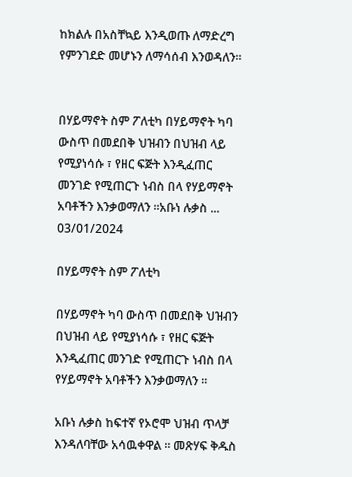ከክልሉ በአስቸኳይ እንዲወጡ ለማድረግ የምንገደድ መሆኑን ለማሳሰብ እንወዳለን።


በሃይማኖት ስም ፖለቲካ በሃይማኖት ካባ ውስጥ በመደበቅ ህዝብን በህዝብ ላይ የሚያነሳሱ ፣ የዘር ፍጅት እንዲፈጠር መንገድ የሚጠርጉ ነብስ በላ የሃይማኖት አባቶችን እንቃወማለን ።አቡነ ሉቃስ ...
03/01/2024

በሃይማኖት ስም ፖለቲካ

በሃይማኖት ካባ ውስጥ በመደበቅ ህዝብን በህዝብ ላይ የሚያነሳሱ ፣ የዘር ፍጅት እንዲፈጠር መንገድ የሚጠርጉ ነብስ በላ የሃይማኖት አባቶችን እንቃወማለን ።

አቡነ ሉቃስ ከፍተኛ የኦሮሞ ህዝብ ጥላቻ እንዳለባቸው አሳዉቀዋል ። መጽሃፍ ቅዱስ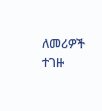ለመሪዎች ተገዙ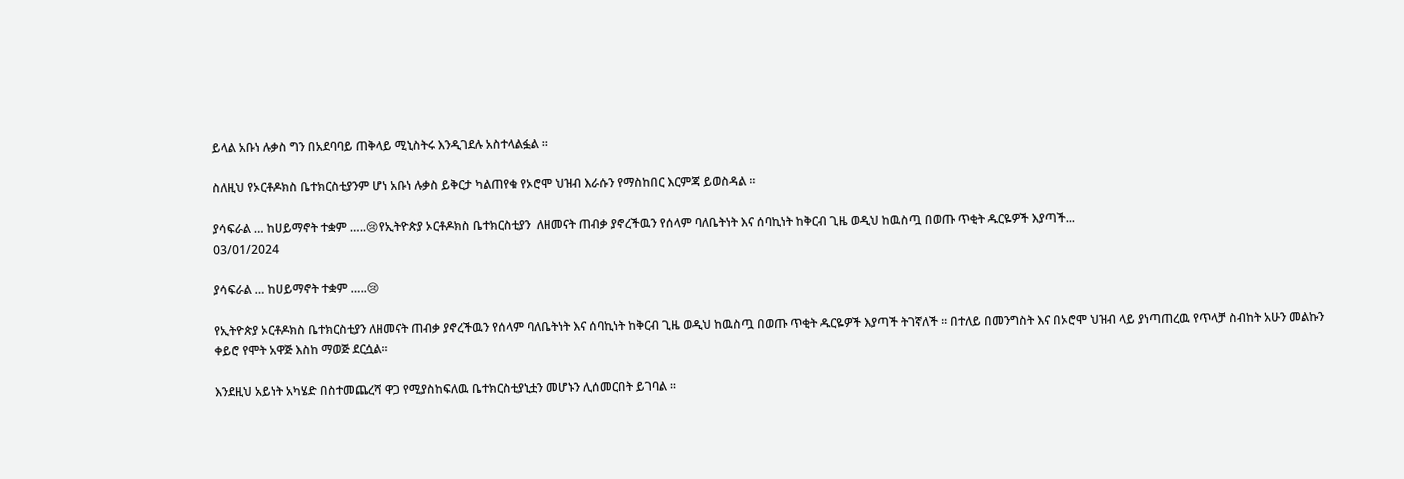ይላል አቡነ ሉቃስ ግን በአደባባይ ጠቅላይ ሚኒስትሩ እንዲገደሉ አስተላልፏል ።

ስለዚህ የኦርቶዶክስ ቤተክርስቲያንም ሆነ አቡነ ሉቃስ ይቅርታ ካልጠየቁ የኦሮሞ ህዝብ እራሱን የማስከበር እርምጃ ይወስዳል ።

ያሳፍራል … ከሀይማኖት ተቋም …..😢የኢትዮጵያ ኦርቶዶክስ ቤተክርስቲያን  ለዘመናት ጠብቃ ያኖረችዉን የሰላም ባለቤትነት እና ሰባኪነት ከቅርብ ጊዜ ወዲህ ከዉስጧ በወጡ ጥቂት ዱርዬዎች እያጣች...
03/01/2024

ያሳፍራል … ከሀይማኖት ተቋም …..😢

የኢትዮጵያ ኦርቶዶክስ ቤተክርስቲያን ለዘመናት ጠብቃ ያኖረችዉን የሰላም ባለቤትነት እና ሰባኪነት ከቅርብ ጊዜ ወዲህ ከዉስጧ በወጡ ጥቂት ዱርዬዎች እያጣች ትገኛለች ፡፡ በተለይ በመንግስት እና በኦሮሞ ህዝብ ላይ ያነጣጠረዉ የጥላቻ ስብከት አሁን መልኩን ቀይሮ የሞት አዋጅ እስከ ማወጅ ደርሷል፡፡

እንደዚህ አይነት አካሄድ በስተመጨረሻ ዋጋ የሚያስከፍለዉ ቤተክርስቲያኒቷን መሆኑን ሊሰመርበት ይገባል ፡፡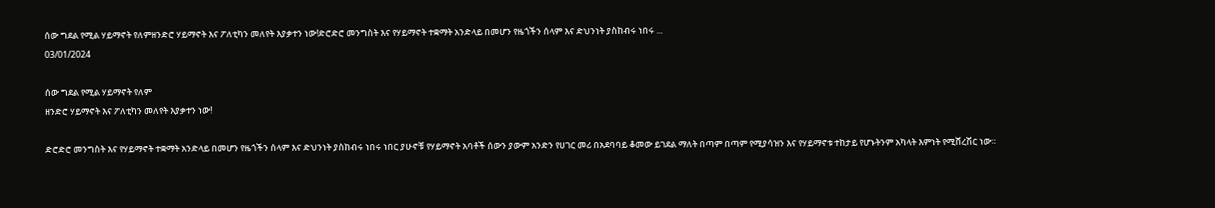ሰው ግደል የሚል ሃይማኖት የለምዘንድሮ ሃይማኖት እና ፖለቲካን መለየት እያቃተን ነው!ድሮድሮ መንግስት እና የሃይማኖት ተቋማት አንድላይ በመሆን የዜጎችን ሰላም እና ድህንነት ያስከብሩ ነበሩ ...
03/01/2024

ሰው ግደል የሚል ሃይማኖት የለም
ዘንድሮ ሃይማኖት እና ፖለቲካን መለየት እያቃተን ነው!

ድሮድሮ መንግስት እና የሃይማኖት ተቋማት አንድላይ በመሆን የዜጎችን ሰላም እና ድህንነት ያስከብሩ ነበሩ ነበር ያሁኖቹ የሃይማኖት አባቶች ሰውን ያውም አንድን የሀገር መሪ በአደባባይ ቆመው ይገደል ማለት በጣም በጣም የሚያሳዝን እና የሃይማኖቱ ተከታይ የሆኑትንም አካላት እምነት የሚሸረሽር ነው።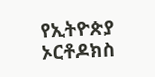የኢትዮጵያ ኦርቶዶክስ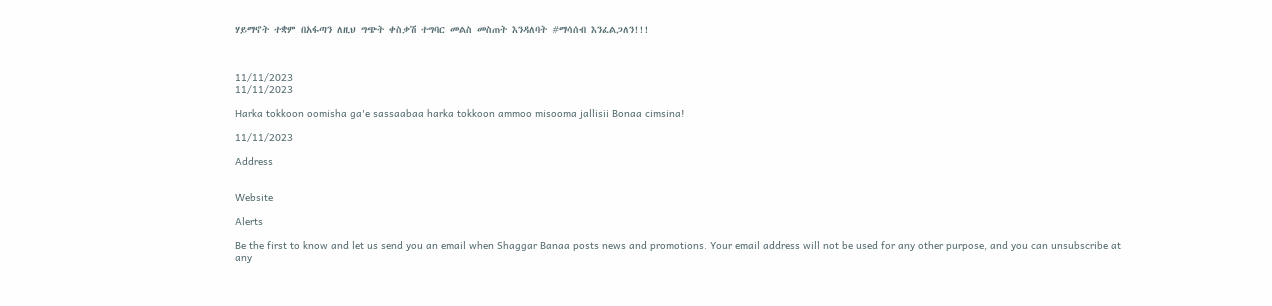ሃይማኖት ተቋም በአፋጣን ለዚህ ግጭት ቀስቃሽ ተግባር መልስ መስጠት እንዳለባት #ማሳሰብ እንፈልጋለን!!!



11/11/2023
11/11/2023

Harka tokkoon oomisha ga'e sassaabaa harka tokkoon ammoo misooma jallisii Bonaa cimsina!

11/11/2023

Address


Website

Alerts

Be the first to know and let us send you an email when Shaggar Banaa posts news and promotions. Your email address will not be used for any other purpose, and you can unsubscribe at any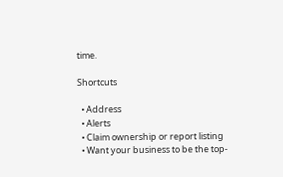time.

Shortcuts

  • Address
  • Alerts
  • Claim ownership or report listing
  • Want your business to be the top-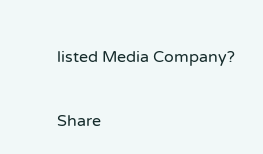listed Media Company?

Share